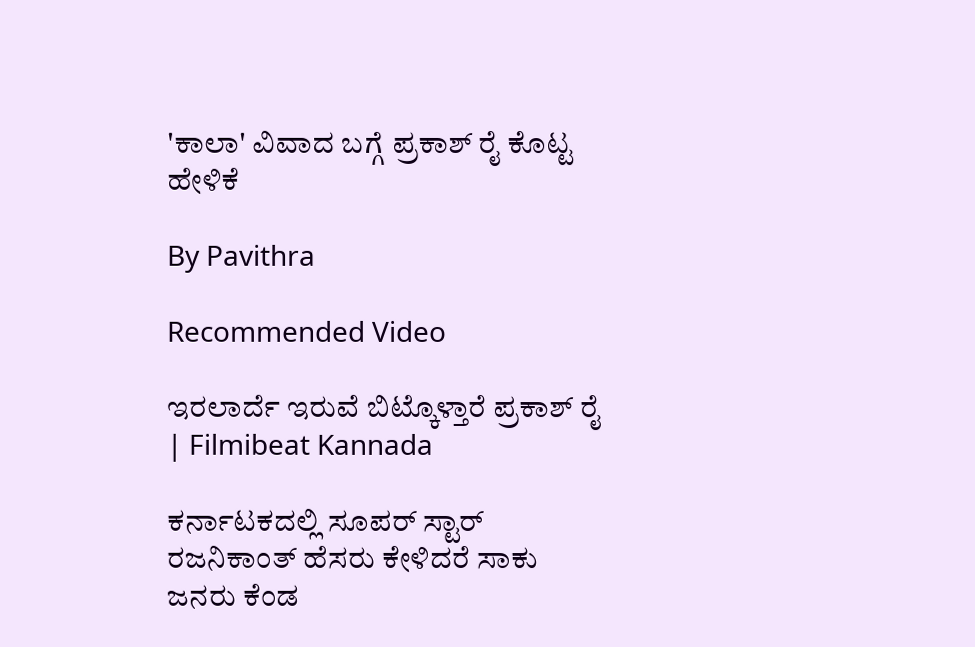'ಕಾಲಾ' ವಿವಾದ ಬಗ್ಗೆ ಪ್ರಕಾಶ್ ರೈ ಕೊಟ್ಟ ಹೇಳಿಕೆ

By Pavithra

Recommended Video

ಇರಲಾರ್ದೆ ಇರುವೆ ಬಿಟ್ಕೊಳ್ತಾರೆ ಪ್ರಕಾಶ್ ರೈ | Filmibeat Kannada

ಕರ್ನಾಟಕದಲ್ಲಿ ಸೂಪರ್ ಸ್ಟಾರ್ ರಜನಿಕಾಂತ್ ಹೆಸರು ಕೇಳಿದರೆ ಸಾಕು ಜನರು ಕೆಂಡ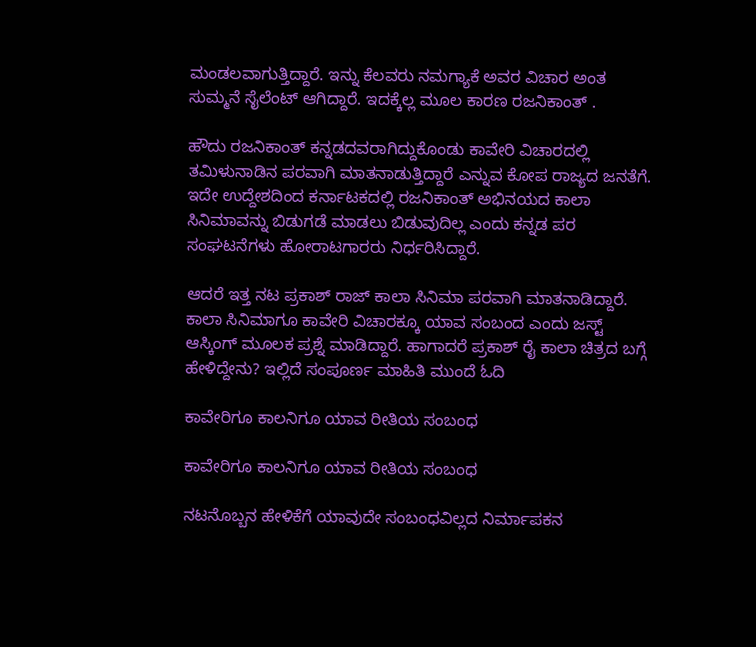ಮಂಡಲವಾಗುತ್ತಿದ್ದಾರೆ. ಇನ್ನು ಕೆಲವರು ನಮಗ್ಯಾಕೆ ಅವರ ವಿಚಾರ ಅಂತ ಸುಮ್ಮನೆ ಸೈಲೆಂಟ್ ಆಗಿದ್ದಾರೆ. ಇದಕ್ಕೆಲ್ಲ ಮೂಲ ಕಾರಣ ರಜನಿಕಾಂತ್ .

ಹೌದು ರಜನಿಕಾಂತ್ ಕನ್ನಡದವರಾಗಿದ್ದುಕೊಂಡು ಕಾವೇರಿ ವಿಚಾರದಲ್ಲಿ ತಮಿಳುನಾಡಿನ ಪರವಾಗಿ ಮಾತನಾಡುತ್ತಿದ್ದಾರೆ ಎನ್ನುವ ಕೋಪ ರಾಜ್ಯದ ಜನತೆಗೆ. ಇದೇ ಉದ್ದೇಶದಿಂದ ಕರ್ನಾಟಕದಲ್ಲಿ ರಜನಿಕಾಂತ್ ಅಭಿನಯದ ಕಾಲಾ ಸಿನಿಮಾವನ್ನು ಬಿಡುಗಡೆ ಮಾಡಲು ಬಿಡುವುದಿಲ್ಲ ಎಂದು ಕನ್ನಡ ಪರ ಸಂಘಟನೆಗಳು ಹೋರಾಟಗಾರರು ನಿರ್ಧರಿಸಿದ್ದಾರೆ.

ಆದರೆ ಇತ್ತ ನಟ ಪ್ರಕಾಶ್ ರಾಜ್ ಕಾಲಾ ಸಿನಿಮಾ ಪರವಾಗಿ ಮಾತನಾಡಿದ್ದಾರೆ. ಕಾಲಾ ಸಿನಿಮಾಗೂ ಕಾವೇರಿ ವಿಚಾರಕ್ಕೂ ಯಾವ ಸಂಬಂದ ಎಂದು ಜಸ್ಟ್ ಆಸ್ಕಿಂಗ್ ಮೂಲಕ ಪ್ರಶ್ನೆ ಮಾಡಿದ್ದಾರೆ. ಹಾಗಾದರೆ ಪ್ರಕಾಶ್ ರೈ ಕಾಲಾ ಚಿತ್ರದ ಬಗ್ಗೆ ಹೇಳಿದ್ದೇನು? ಇಲ್ಲಿದೆ ಸಂಪೂರ್ಣ ಮಾಹಿತಿ ಮುಂದೆ ಓದಿ

ಕಾವೇರಿಗೂ ಕಾಲನಿಗೂ ಯಾವ ರೀತಿಯ ಸಂಬಂಧ

ಕಾವೇರಿಗೂ ಕಾಲನಿಗೂ ಯಾವ ರೀತಿಯ ಸಂಬಂಧ

ನಟನೊಬ್ಬನ ಹೇಳಿಕೆಗೆ ಯಾವುದೇ ಸಂಬಂಧವಿಲ್ಲದ ನಿರ್ಮಾಪಕನ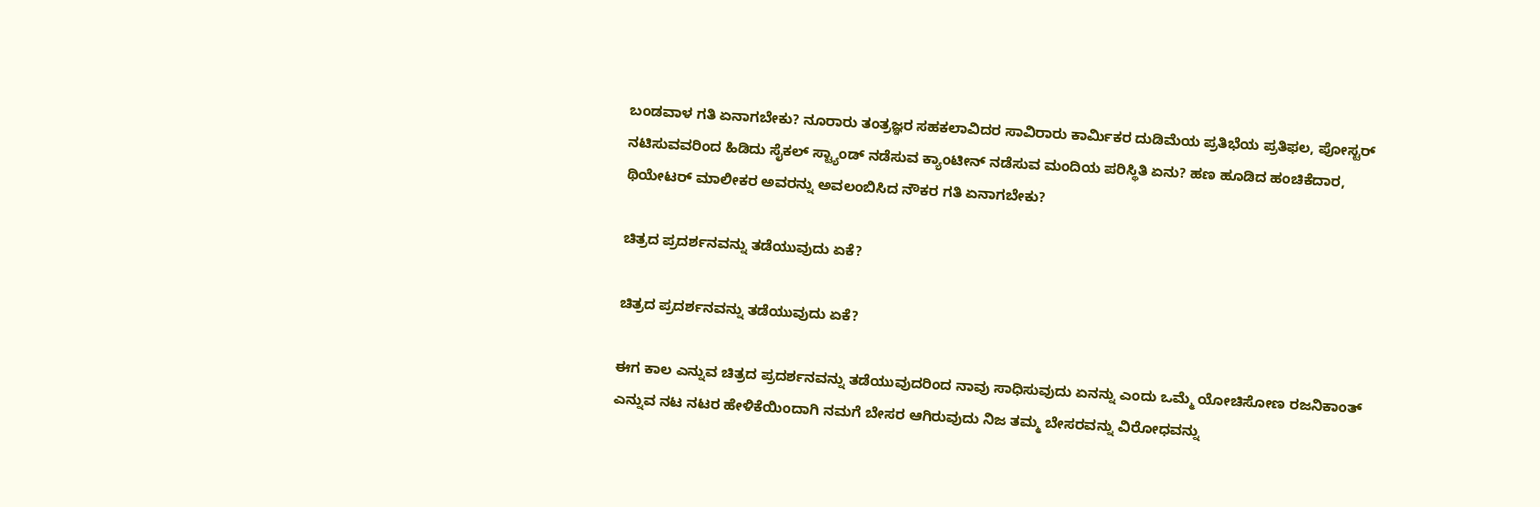ಬಂಡವಾಳ ಗತಿ ಏನಾಗಬೇಕು? ನೂರಾರು ತಂತ್ರಜ್ಞರ ಸಹಕಲಾವಿದರ ಸಾವಿರಾರು ಕಾರ್ಮಿಕರ ದುಡಿಮೆಯ ಪ್ರತಿಭೆಯ ಪ್ರತಿಫಲ, ಪೋಸ್ಟರ್ ನಟಿಸುವವರಿಂದ ಹಿಡಿದು ಸೈಕಲ್ ಸ್ಟ್ಯಾಂಡ್ ನಡೆಸುವ ಕ್ಯಾಂಟೀನ್ ನಡೆಸುವ ಮಂದಿಯ ಪರಿಸ್ಥಿತಿ ಏನು? ಹಣ ಹೂಡಿದ ಹಂಚಿಕೆದಾರ, ಥಿಯೇಟರ್ ಮಾಲೀಕರ ಅವರನ್ನು ಅವಲಂಬಿಸಿದ ನೌಕರ ಗತಿ ಏನಾಗಬೇಕು?

ಚಿತ್ರದ ಪ್ರದರ್ಶನವನ್ನು ತಡೆಯುವುದು ಏಕೆ?

ಚಿತ್ರದ ಪ್ರದರ್ಶನವನ್ನು ತಡೆಯುವುದು ಏಕೆ?

ಈಗ ಕಾಲ ಎನ್ನುವ ಚಿತ್ರದ ಪ್ರದರ್ಶನವನ್ನು ತಡೆಯುವುದರಿಂದ ನಾವು ಸಾಧಿಸುವುದು ಏನನ್ನು ಎಂದು ಒಮ್ಮೆ ಯೋಚಿಸೋಣ ರಜನಿಕಾಂತ್ ಎನ್ನುವ ನಟ ನಟರ ಹೇಳಿಕೆಯಿಂದಾಗಿ ನಮಗೆ ಬೇಸರ ಆಗಿರುವುದು ನಿಜ ತಮ್ಮ ಬೇಸರವನ್ನು ವಿರೋಧವನ್ನು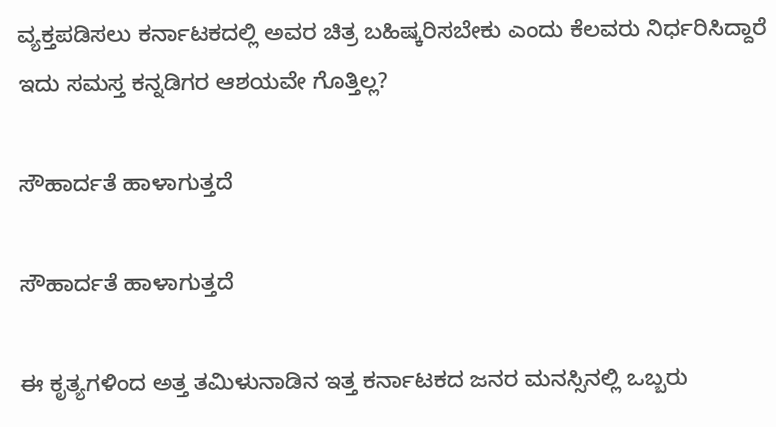ವ್ಯಕ್ತಪಡಿಸಲು ಕರ್ನಾಟಕದಲ್ಲಿ ಅವರ ಚಿತ್ರ ಬಹಿಷ್ಕರಿಸಬೇಕು ಎಂದು ಕೆಲವರು ನಿರ್ಧರಿಸಿದ್ದಾರೆ ಇದು ಸಮಸ್ತ ಕನ್ನಡಿಗರ ಆಶಯವೇ ಗೊತ್ತಿಲ್ಲ?

ಸೌಹಾರ್ದತೆ ಹಾಳಾಗುತ್ತದೆ

ಸೌಹಾರ್ದತೆ ಹಾಳಾಗುತ್ತದೆ

ಈ ಕೃತ್ಯಗಳಿಂದ ಅತ್ತ ತಮಿಳುನಾಡಿನ ಇತ್ತ ಕರ್ನಾಟಕದ ಜನರ ಮನಸ್ಸಿನಲ್ಲಿ ಒಬ್ಬರು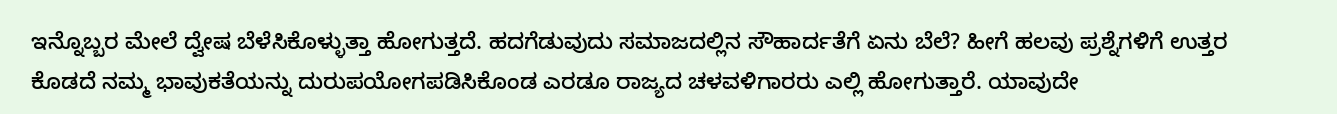ಇನ್ನೊಬ್ಬರ ಮೇಲೆ ದ್ವೇಷ ಬೆಳೆಸಿಕೊಳ್ಳುತ್ತಾ ಹೋಗುತ್ತದೆ. ಹದಗೆಡುವುದು ಸಮಾಜದಲ್ಲಿನ ಸೌಹಾರ್ದತೆಗೆ ಏನು ಬೆಲೆ? ಹೀಗೆ ಹಲವು ಪ್ರಶ್ನೆಗಳಿಗೆ ಉತ್ತರ ಕೊಡದೆ ನಮ್ಮ ಭಾವುಕತೆಯನ್ನು ದುರುಪಯೋಗಪಡಿಸಿಕೊಂಡ ಎರಡೂ ರಾಜ್ಯದ ಚಳವಳಿಗಾರರು ಎಲ್ಲಿ ಹೋಗುತ್ತಾರೆ. ಯಾವುದೇ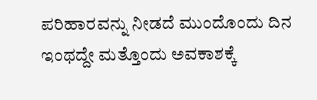ಪರಿಹಾರವನ್ನು ನೀಡದೆ ಮುಂದೊಂದು ದಿನ ಇಂಥದ್ದೇ ಮತ್ತೊಂದು ಅವಕಾಶಕ್ಕೆ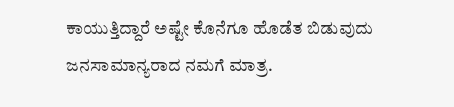ಕಾಯುತ್ತಿದ್ದಾರೆ ಅಷ್ಟೇ ಕೊನೆಗೂ ಹೊಡೆತ ಬಿಡುವುದು ಜನಸಾಮಾನ್ಯರಾದ ನಮಗೆ ಮಾತ್ರ.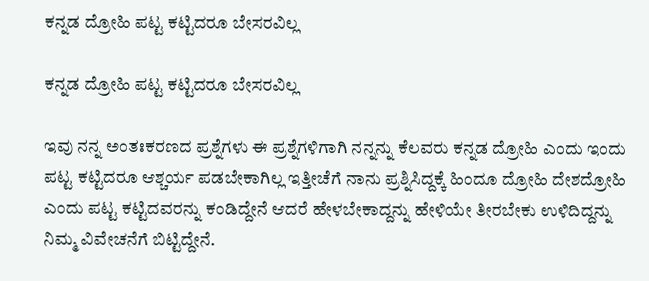ಕನ್ನಡ ದ್ರೋಹಿ ಪಟ್ಟ ಕಟ್ಟಿದರೂ ಬೇಸರವಿಲ್ಲ

ಕನ್ನಡ ದ್ರೋಹಿ ಪಟ್ಟ ಕಟ್ಟಿದರೂ ಬೇಸರವಿಲ್ಲ

ಇವು ನನ್ನ ಅಂತಃಕರಣದ ಪ್ರಶ್ನೆಗಳು ಈ ಪ್ರಶ್ನೆಗಳಿಗಾಗಿ ನನ್ನನ್ನು ಕೆಲವರು ಕನ್ನಡ ದ್ರೋಹಿ ಎಂದು ಇಂದು ಪಟ್ಟ ಕಟ್ಟಿದರೂ ಆಶ್ಚರ್ಯ ಪಡಬೇಕಾಗಿಲ್ಲ ಇತ್ತೀಚೆಗೆ ನಾನು ಪ್ರಶ್ನಿಸಿದ್ದಕ್ಕೆ ಹಿಂದೂ ದ್ರೋಹಿ ದೇಶದ್ರೋಹಿ ಎಂದು ಪಟ್ಟ ಕಟ್ಟಿದವರನ್ನು ಕಂಡಿದ್ದೇನೆ ಆದರೆ ಹೇಳಬೇಕಾದ್ದನ್ನು ಹೇಳಿಯೇ ತೀರಬೇಕು ಉಳಿದಿದ್ದನ್ನು ನಿಮ್ಮ ವಿವೇಚನೆಗೆ ಬಿಟ್ಟಿದ್ದೇನೆ.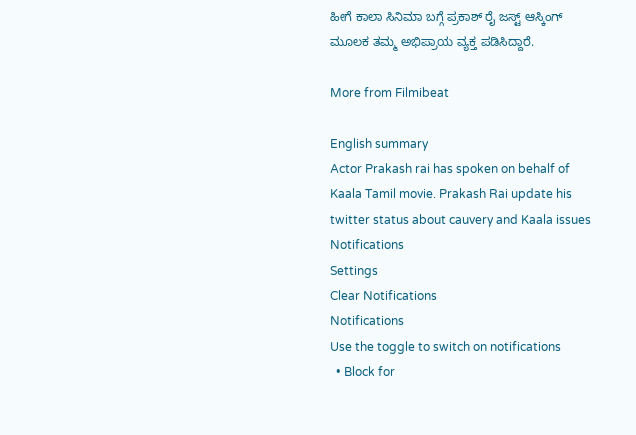ಹೀಗೆ ಕಾಲಾ ಸಿನಿಮಾ ಬಗ್ಗೆ ಪ್ರಕಾಶ್ ರೈ ಜಸ್ಟ್ ಆಸ್ಕಿಂಗ್ ಮೂಲಕ ತಮ್ಮ ಅಭಿಪ್ರಾಯ ವ್ಯಕ್ತ ಪಡಿಸಿದ್ದಾರೆ.

More from Filmibeat

English summary
Actor Prakash rai has spoken on behalf of Kaala Tamil movie. Prakash Rai update his twitter status about cauvery and Kaala issues
Notifications
Settings
Clear Notifications
Notifications
Use the toggle to switch on notifications
  • Block for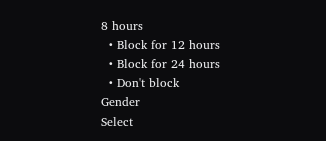8 hours
  • Block for 12 hours
  • Block for 24 hours
  • Don't block
Gender
Select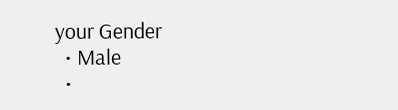your Gender
  • Male
  •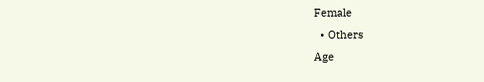Female
  • Others
Age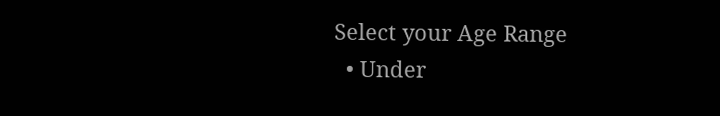Select your Age Range
  • Under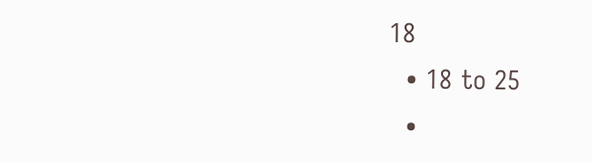18
  • 18 to 25
  •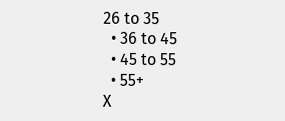26 to 35
  • 36 to 45
  • 45 to 55
  • 55+
X